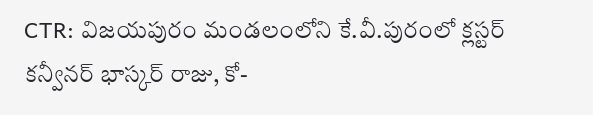CTR: విజయపురం మండలంలోని కే.వీ.పురంలో క్లస్టర్ కన్వీనర్ భాస్కర్ రాజు, కో-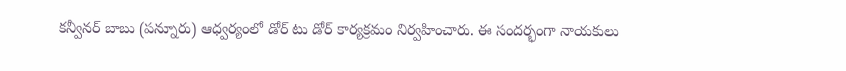కన్వీనర్ బాబు (పన్నూరు) ఆధ్వర్యంలో డోర్ టు డోర్ కార్యక్రమం నిర్వహించారు. ఈ సందర్భంగా నాయకులు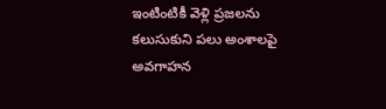ఇంటింటికీ వెళ్లి ప్రజలను కలుసుకుని పలు అంశాలపై అవగాహన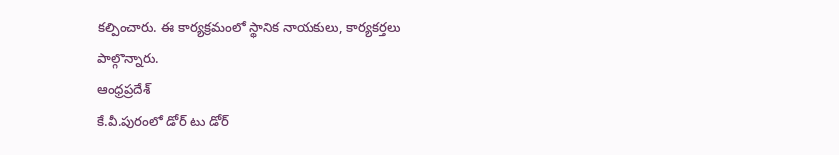కల్పించారు. ఈ కార్యక్రమంలో స్థానిక నాయకులు, కార్యకర్తలు పాల్గొన్నారు.
ఆంధ్రప్రదేశ్
కే.వీ.పురంలో డోర్ టు డోర్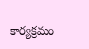కార్యక్రమం